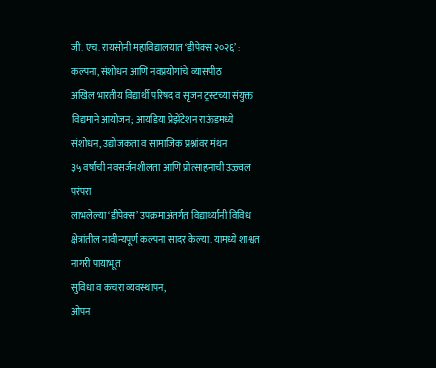जी. एच. रायसोनी महाविद्यालयात ‘डीपेक्स २०२६’ : कल्पना, संशोधन आणि नवप्रयोगांचे व्यासपीठ
अखिल भारतीय विद्यार्थी परिषद व सृजन ट्रस्टच्या संयुक्त विद्यमाने आयोजन; आयडिया प्रेझेंटेशन राऊंडमध्ये संशोधन, उद्योजकता व सामाजिक प्रश्नांवर मंथन
३५ वर्षांची नवसर्जनशीलता आणि प्रोत्साहनाची उज्ज्वल परंपरा
लाभलेल्या ‘डीपेक्स’ उपक्रमाअंतर्गत विद्यार्थ्यांनी विविध
क्षेत्रांतील नावीन्यपूर्ण कल्पना सादर केल्या. यामध्ये शाश्वत नागरी पायाभूत
सुविधा व कचरा व्यवस्थापन,
ओपन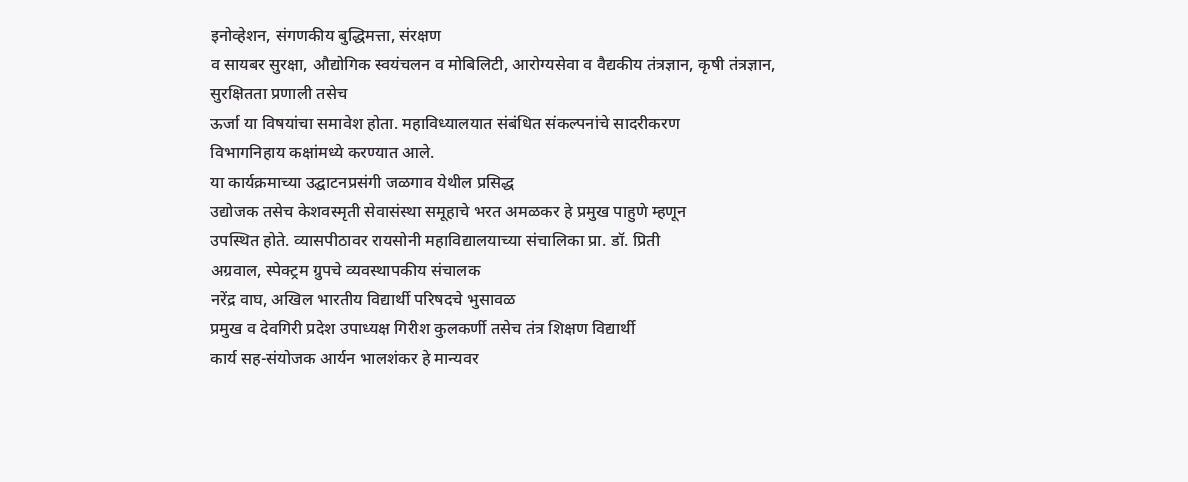इनोव्हेशन, संगणकीय बुद्धिमत्ता, संरक्षण
व सायबर सुरक्षा, औद्योगिक स्वयंचलन व मोबिलिटी, आरोग्यसेवा व वैद्यकीय तंत्रज्ञान, कृषी तंत्रज्ञान,
सुरक्षितता प्रणाली तसेच
ऊर्जा या विषयांचा समावेश होता. महाविध्यालयात संबंधित संकल्पनांचे सादरीकरण
विभागनिहाय कक्षांमध्ये करण्यात आले.
या कार्यक्रमाच्या उद्घाटनप्रसंगी जळगाव येथील प्रसिद्ध
उद्योजक तसेच केशवस्मृती सेवासंस्था समूहाचे भरत अमळकर हे प्रमुख पाहुणे म्हणून
उपस्थित होते. व्यासपीठावर रायसोनी महाविद्यालयाच्या संचालिका प्रा. डॉ. प्रिती
अग्रवाल, स्पेक्ट्रम ग्रुपचे व्यवस्थापकीय संचालक
नरेंद्र वाघ, अखिल भारतीय विद्यार्थी परिषदचे भुसावळ
प्रमुख व देवगिरी प्रदेश उपाध्यक्ष गिरीश कुलकर्णी तसेच तंत्र शिक्षण विद्यार्थी
कार्य सह-संयोजक आर्यन भालशंकर हे मान्यवर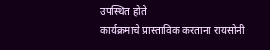उपस्थित होते
कार्यक्रमाचे प्रास्ताविक करताना रायसोनी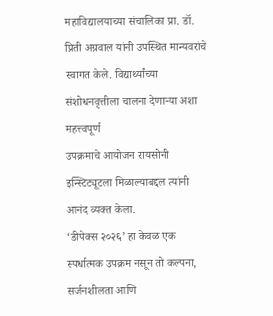महाविद्यालयाच्या संचालिका प्रा. डॉ. प्रिती अग्रवाल यांनी उपस्थित मान्यवरांचे
स्वागत केले. विद्यार्थ्यांच्या संशोधनवृत्तीला चालना देणाऱ्या अशा महत्त्वपूर्ण
उपक्रमाचे आयोजन रायसोनी इन्स्टिट्यूटला मिळाल्याबद्दल त्यांनी आनंद व्यक्त केला.
‘डीपेक्स २०२६’ हा केवळ एक स्पर्धात्मक उपक्रम नसून तो कल्पना, सर्जनशीलता आणि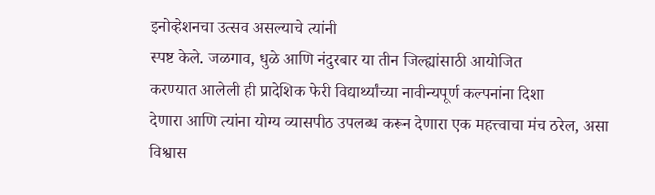इनोव्हेशनचा उत्सव असल्याचे त्यांनी
स्पष्ट केले. जळगाव, धुळे आणि नंदुरबार या तीन जिल्ह्यांसाठी आयोजित
करण्यात आलेली ही प्रादेशिक फेरी विद्यार्थ्यांच्या नावीन्यपूर्ण कल्पनांना दिशा
देणारा आणि त्यांना योग्य व्यासपीठ उपलब्ध करून देणारा एक महत्त्वाचा मंच ठरेल, असा विश्वास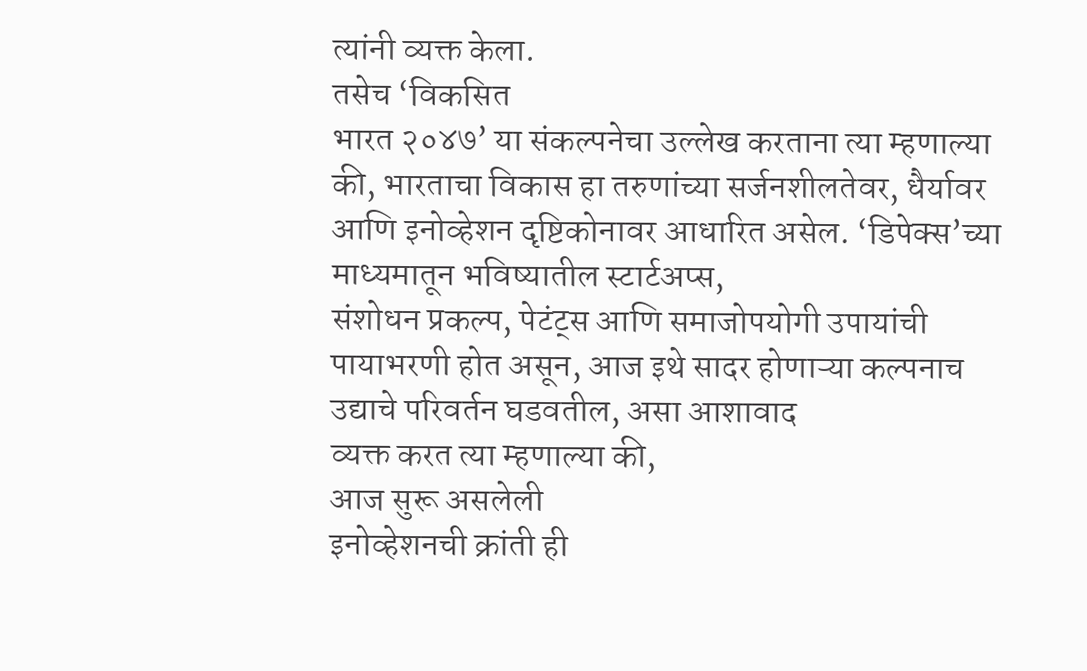त्यांनी व्यक्त केला.
तसेच ‘विकसित
भारत २०४७’ या संकल्पनेचा उल्लेख करताना त्या म्हणाल्या की, भारताचा विकास हा तरुणांच्या सर्जनशीलतेवर, धैर्यावर आणि इनोव्हेशन दृष्टिकोनावर आधारित असेल. ‘डिपेक्स’च्या
माध्यमातून भविष्यातील स्टार्टअप्स,
संशोधन प्रकल्प, पेटंट्स आणि समाजोपयोगी उपायांची पायाभरणी होत असून, आज इथे सादर होणाऱ्या कल्पनाच उद्याचे परिवर्तन घडवतील, असा आशावाद
व्यक्त करत त्या म्हणाल्या की,
आज सुरू असलेली
इनोव्हेशनची क्रांती ही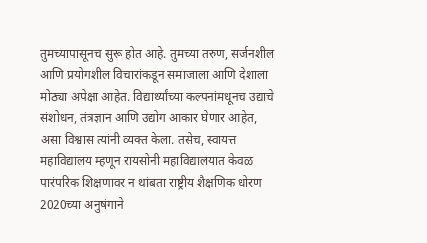तुमच्यापासूनच सुरू होत आहे. तुमच्या तरुण, सर्जनशील आणि प्रयोगशील विचारांकडून समाजाला आणि देशाला
मोठ्या अपेक्षा आहेत. विद्यार्थ्यांच्या कल्पनांमधूनच उद्याचे संशोधन, तंत्रज्ञान आणि उद्योग आकार घेणार आहेत, असा विश्वास त्यांनी व्यक्त केला. तसेच, स्वायत्त महाविद्यालय म्हणून रायसोनी महाविद्यालयात केवळ
पारंपरिक शिक्षणावर न थांबता राष्ट्रीय शैक्षणिक धोरण 2020च्या अनुषंगाने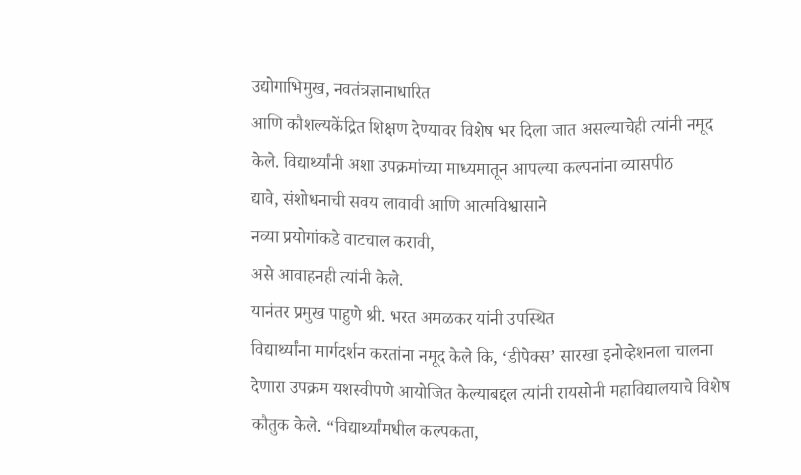उद्योगाभिमुख, नवतंत्रज्ञानाधारित
आणि कौशल्यकेंद्रित शिक्षण देण्यावर विशेष भर दिला जात असल्याचेही त्यांनी नमूद
केले. विद्यार्थ्यांनी अशा उपक्रमांच्या माध्यमातून आपल्या कल्पनांना व्यासपीठ
द्यावे, संशोधनाची सवय लावावी आणि आत्मविश्वासाने
नव्या प्रयोगांकडे वाटचाल करावी,
असे आवाहनही त्यांनी केले.
यानंतर प्रमुख पाहुणे श्री. भरत अमळकर यांनी उपस्थित
विद्यार्थ्यांना मार्गदर्शन करतांना नमूद केले कि, ‘डीपेक्स’ सारखा इनोव्हेशनला चालना
देणारा उपक्रम यशस्वीपणे आयोजित केल्याबद्दल त्यांनी रायसोनी महाविद्यालयाचे विशेष
कौतुक केले. “विद्यार्थ्यांमधील कल्पकता,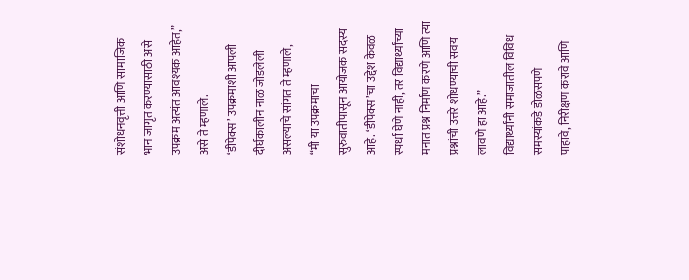संशोधनवृत्ती आणि सामाजिक
भान जागृत करण्यासाठी असे उपक्रम अत्यंत आवश्यक आहेत,” असे ते म्हणाले.
‘डीपेक्स’ उपक्रमाशी आपली दीर्घकालीन नाळ जोडलेली
असल्याचे सांगत ते म्हणाले,
“मी या उपक्रमाचा
सुरुवातीपासून आयोजक सदस्य आहे. ‘डीपेक्स’चा उद्देश केवळ स्पर्धा घेणे नाही, तर विद्यार्थ्यांच्या मनात प्रश्न निर्माण करणे आणि त्या
प्रश्नांची उत्तरे शोधण्याची सवय लावणे हा आहे.”
विद्यार्थ्यांनी समाजातील विविध समस्यांकडे डोळसपणे
पाहावे, निरीक्षण करावे आणि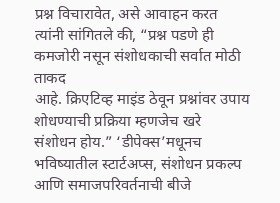प्रश्न विचारावेत, असे आवाहन करत त्यांनी सांगितले की, “प्रश्न पडणे ही कमजोरी नसून संशोधकाची सर्वात मोठी ताकद
आहे. क्रिएटिव्ह माइंड ठेवून प्रश्नांवर उपाय शोधण्याची प्रक्रिया म्हणजेच खरे
संशोधन होय.” ‘डीपेक्स’मधूनच भविष्यातील स्टार्टअप्स, संशोधन प्रकल्प आणि समाजपरिवर्तनाची बीजे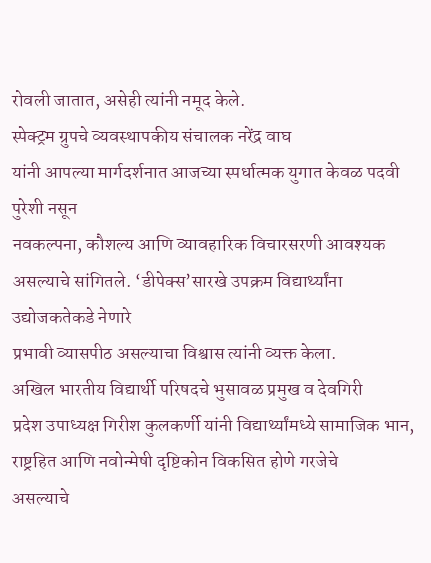रोवली जातात, असेही त्यांनी नमूद केले.
स्पेक्ट्रम ग्रुपचे व्यवस्थापकीय संचालक नरेंद्र वाघ
यांनी आपल्या मार्गदर्शनात आजच्या स्पर्धात्मक युगात केवळ पदवी पुरेशी नसून
नवकल्पना, कौशल्य आणि व्यावहारिक विचारसरणी आवश्यक
असल्याचे सांगितले. ‘डीपेक्स’सारखे उपक्रम विद्यार्थ्यांना उद्योजकतेकडे नेणारे
प्रभावी व्यासपीठ असल्याचा विश्वास त्यांनी व्यक्त केला.
अखिल भारतीय विद्यार्थी परिषदचे भुसावळ प्रमुख व देवगिरी
प्रदेश उपाध्यक्ष गिरीश कुलकर्णी यांनी विद्यार्थ्यांमध्ये सामाजिक भान, राष्ट्रहित आणि नवोन्मेषी दृष्टिकोन विकसित होणे गरजेचे
असल्याचे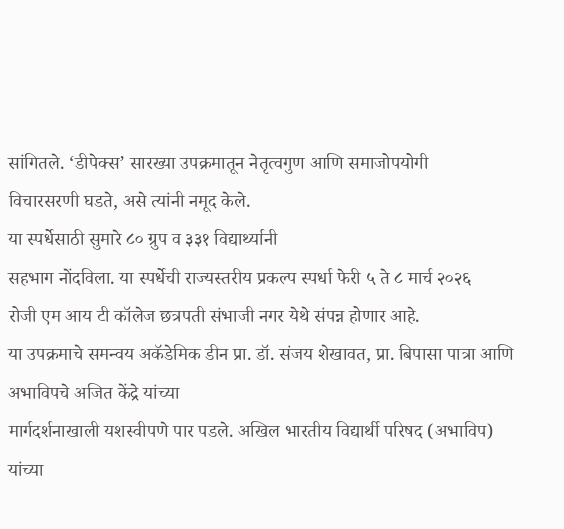सांगितले. ‘डीपेक्स’ सारख्या उपक्रमातून नेतृत्वगुण आणि समाजोपयोगी
विचारसरणी घडते, असे त्यांनी नमूद केले.
या स्पर्धेसाठी सुमारे ८० ग्रुप व ३३१ विद्यार्थ्यानी
सहभाग नोंदविला. या स्पर्धेची राज्यस्तरीय प्रकल्प स्पर्धा फेरी ५ ते ८ मार्च २०२६
रोजी एम आय टी कॉलेज छत्रपती संभाजी नगर येथे संपन्न होणार आहे.
या उपक्रमाचे समन्वय अकॅडेमिक डीन प्रा. डॉ. संजय शेखावत, प्रा. बिपासा पात्रा आणि अभाविपचे अजित केंद्रे यांच्या
मार्गदर्शनाखाली यशस्वीपणे पार पडले. अखिल भारतीय विद्यार्थी परिषद (अभाविप)
यांच्या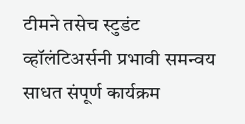टीमने तसेच स्टुडंट व्हॉलंटिअर्सनी प्रभावी समन्वय साधत संपूर्ण कार्यक्रम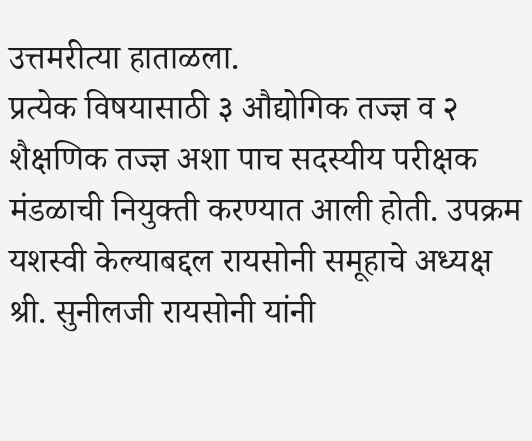उत्तमरीत्या हाताळला.
प्रत्येक विषयासाठी ३ औद्योगिक तज्ज्ञ व २ शैक्षणिक तज्ज्ञ अशा पाच सदस्यीय परीक्षक मंडळाची नियुक्ती करण्यात आली होती. उपक्रम यशस्वी केल्याबद्दल रायसोनी समूहाचे अध्यक्ष श्री. सुनीलजी रायसोनी यांनी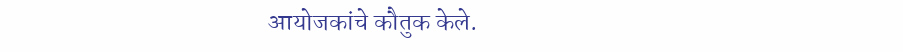आयोजकांचे कौतुक केले.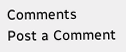Comments
Post a Comment